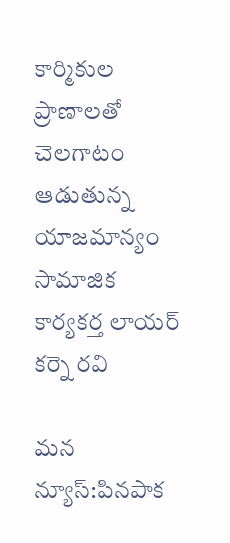కార్మికుల ప్రాణాలతో చెలగాటం ఆడుతున్న యాజమాన్యం సామాజిక కార్యకర్త లాయర్ కర్నె రవి

మన న్యూస్:పినపాక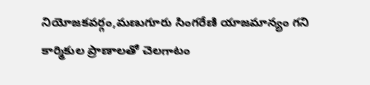నియోజకవర్గం,మణుగూరు సింగరేణి యాజమాన్యం గని కార్మికుల ప్రాణాలతో చెలగాటం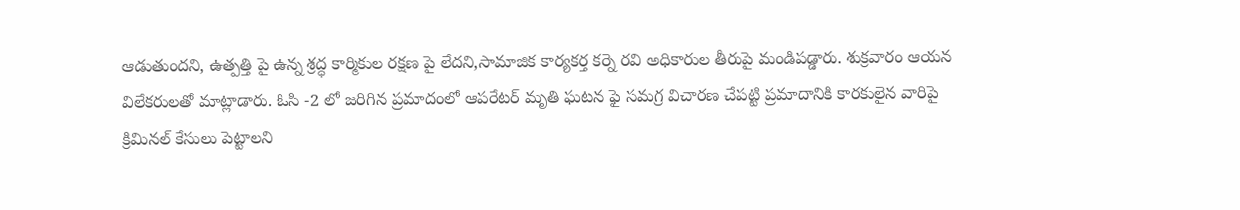ఆడుతుందని, ఉత్పత్తి పై ఉన్న శ్రద్ధ కార్మికుల రక్షణ పై లేదని,సామాజిక కార్యకర్త కర్నె రవి అధికారుల తీరుపై మండిపడ్డారు. శుక్రవారం ఆయన విలేకరులతో మాట్లాడారు. ఓసి -2 లో జరిగిన ప్రమాదంలో ఆపరేటర్ మృతి ఘటన ఫై సమగ్ర విచారణ చేపట్టి ప్రమాదానికి కారకులైన వారిపై క్రిమినల్ కేసులు పెట్టాలని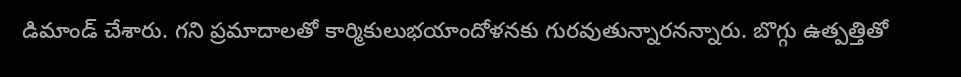డిమాండ్ చేశారు. గని ప్రమాదాలతో కార్మికులుభయాందోళనకు గురవుతున్నారనన్నారు. బొగ్గు ఉత్పత్తితో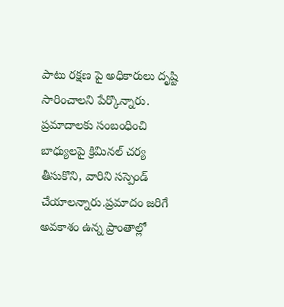పాటు రక్షణ పై అధికారులు దృష్టి సారించాలని పేర్కొన్నారు. ప్రమాదాలకు సంబంధించి బాధ్యులపై క్రిమినల్ చర్య తీసుకొని, వారిని సస్పెండ్ చేయాలన్నారు.ప్రమాదం జరిగే అవకాశం ఉన్న ప్రాంతాల్లో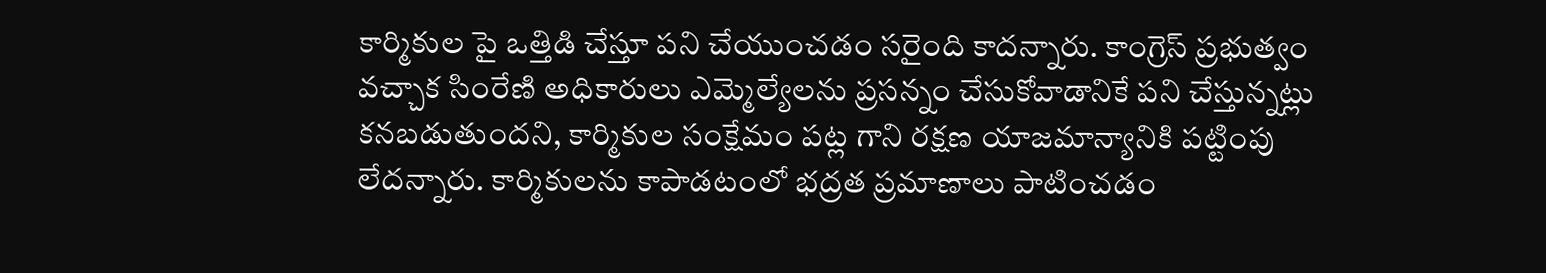కార్మికుల పై ఒత్తిడి చేస్తూ పని చేయుంచడం సరైంది కాదన్నారు. కాంగ్రెస్ ప్రభుత్వం వచ్చాక సింరేణి అధికారులు ఎమ్మెల్యేలను ప్రసన్నం చేసుకోవాడానికే పని చేస్తున్నట్లు కనబడుతుందని, కార్మికుల సంక్షేమం పట్ల గాని రక్షణ యాజమాన్యానికి పట్టింపు లేదన్నారు. కార్మికులను కాపాడటంలో భద్రత ప్రమాణాలు పాటించడం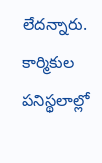లేదన్నారు. కార్మికుల పనిస్థలాల్లో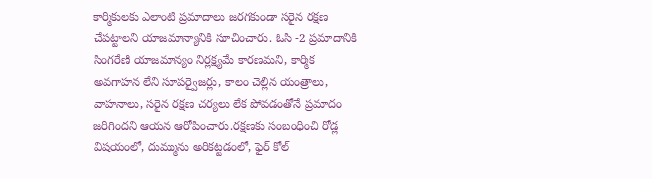కార్మికులకు ఎలాంటి ప్రమాదాలు జరగకుండా సరైన రక్షణ చేపట్టాలని యాజమాన్యానికి సూచించారు. ఓసి -2 ప్రమాదానికి సింగరేణి యాజమాన్యం నిర్లక్ష్యమే కారణమని, కార్మిక అవగాహన లేని సూపర్వైజర్లు, కాలం చెల్లిన యంత్రాలు, వాహనాలు, సరైన రక్షణ చర్యలు లేక పోవడంతోనే ప్రమాదం జరిగిందని ఆయన ఆరోపించారు.రక్షణకు సంబంధించి రోడ్ల విషయంలో, దుమ్మును అరికట్టడంలో, ఫైర్‌ కోల్‌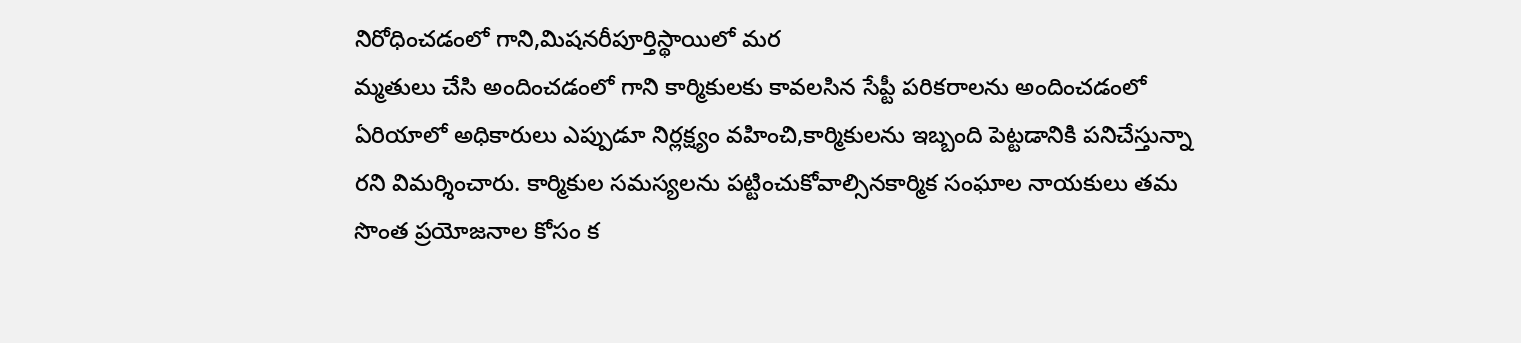నిరోధించడంలో గాని,మిషనరీపూర్తిస్థాయిలో మర
మ్మతులు చేసి అందించడంలో గాని కార్మికులకు కావలసిన సేప్టీ పరికరాలను అందించడంలో ఏరియాలో అధికారులు ఎప్పుడూ నిర్లక్ష్యం వహించి,కార్మికులను ఇబ్బంది పెట్టడానికి పనిచేస్తున్నా రని విమర్శించారు. కార్మికుల సమస్యలను పట్టించుకోవాల్సినకార్మిక సంఘాల నాయకులు తమ సొంత ప్రయోజనాల కోసం క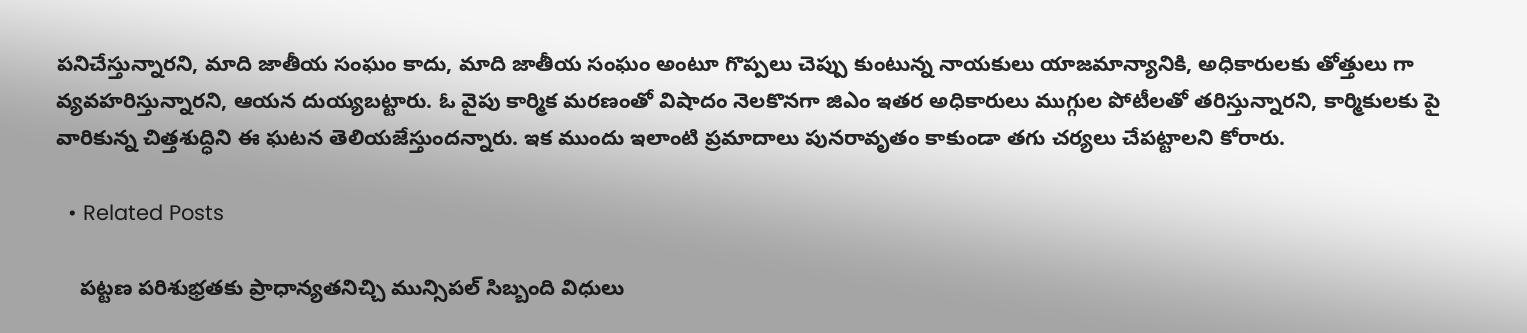పనిచేస్తున్నారని, మాది జాతీయ సంఘం కాదు, మాది జాతీయ సంఘం అంటూ గొప్పలు చెప్పు కుంటున్న నాయకులు యాజమాన్యానికి, అధికారులకు తోత్తులు గా వ్యవహరిస్తున్నారని, ఆయన దుయ్యబట్టారు. ఓ వైపు కార్మిక మరణంతో విషాదం నెలకొనగా జిఎం ఇతర అధికారులు ముగ్గుల పోటీలతో తరిస్తున్నారని, కార్మికులకు పై వారికున్న చిత్తశుద్ధిని ఈ ఘటన తెలియజేస్తుందన్నారు. ఇక ముందు ఇలాంటి ప్రమాదాలు పునరావృతం కాకుండా తగు చర్యలు చేపట్టాలని కోరారు.

  • Related Posts

    పట్టణ పరిశుభ్రతకు ప్రాధాన్యతనిచ్చి మున్సిపల్ సిబ్బంది విధులు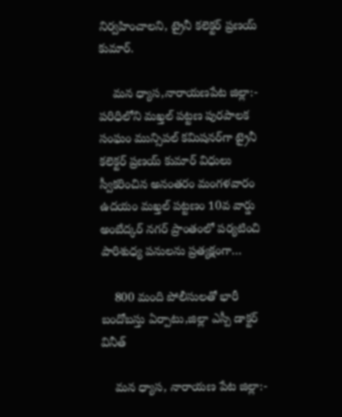నిర్వహించాలని, ట్రైనీ కలెక్టర్ ప్రణయ్ కుమార్.

    మన ధ్యాస,నారాయణపేట జిల్లా:- పరిధిలోని మఖ్తల్ పట్టణ పురపాలక సంఘం మున్సిపల్ కమిషనర్‌గా ట్రైనీ కలెక్టర్ ప్రణయ్ కుమార్ విధులు స్వీకరించిన అనంతరం మంగళవారం ఉదయం మఖ్తల్ పట్టణం 10వ వార్డు అంబేద్కర్ నగర్ ప్రాంతంలో పర్యటించి పారిశుధ్య పనులను ప్రత్యక్షంగా…

    800 మంది పోలీసులతో భారీ బందోబస్తు ఏర్పాటు,జిల్లా ఎస్పీ డాక్టర్ వినీత్

    మన ధ్యాస, నారాయణ పేట జిల్లా:-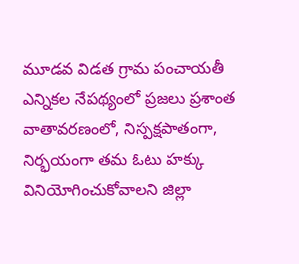మూడవ విడత గ్రామ పంచాయతీ ఎన్నికల నేపథ్యంలో ప్రజలు ప్రశాంత వాతావరణంలో, నిస్పక్షపాతంగా, నిర్భయంగా తమ ఓటు హక్కు వినియోగించుకోవాలని జిల్లా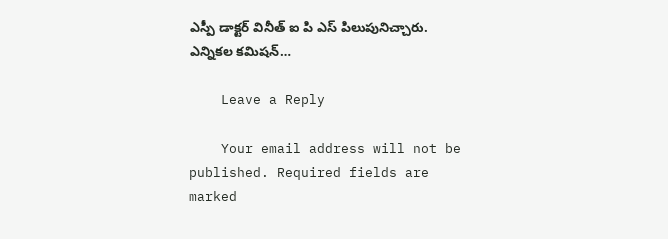ఎస్పీ డాక్టర్ వినీత్ ఐ పి ఎస్ పిలుపునిచ్చారు. ఎన్నికల కమిషన్…

    Leave a Reply

    Your email address will not be published. Required fields are marked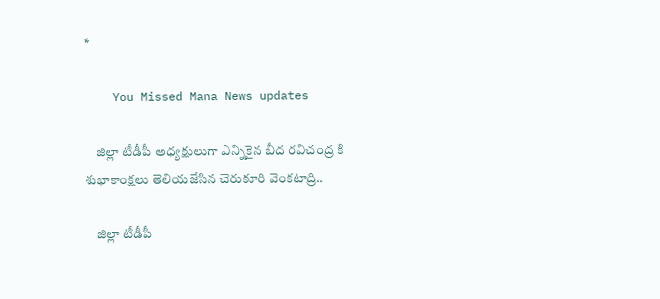*

    You Missed Mana News updates

    జిల్లా టీడీపీ అధ్యక్షులుగా ఎన్నికైన బీద రవిచంద్ర కి శుభాకాంక్షలు తెలియజేసిన చెరుకూరి వెంకటాద్రి..

    జిల్లా టీడీపీ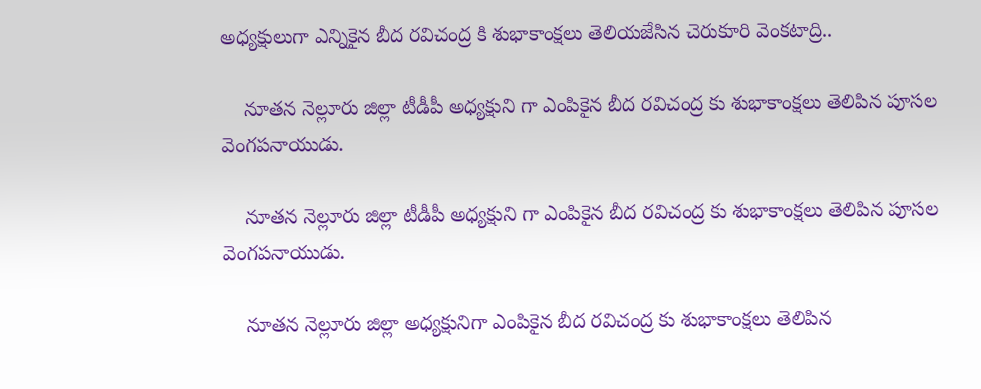అధ్యక్షులుగా ఎన్నికైన బీద రవిచంద్ర కి శుభాకాంక్షలు తెలియజేసిన చెరుకూరి వెంకటాద్రి..

    నూతన నెల్లూరు జిల్లా టీడీపీ అధ్యక్షుని గా ఎంపికైన బీద రవిచంద్ర కు శుభాకాంక్షలు తెలిపిన పూసల వెంగపనాయుడు.

    నూతన నెల్లూరు జిల్లా టీడీపీ అధ్యక్షుని గా ఎంపికైన బీద రవిచంద్ర కు శుభాకాంక్షలు తెలిపిన పూసల వెంగపనాయుడు.

    నూతన నెల్లూరు జిల్లా అధ్యక్షునిగా ఎంపికైన బీద రవిచంద్ర కు శుభాకాంక్షలు తెలిపిన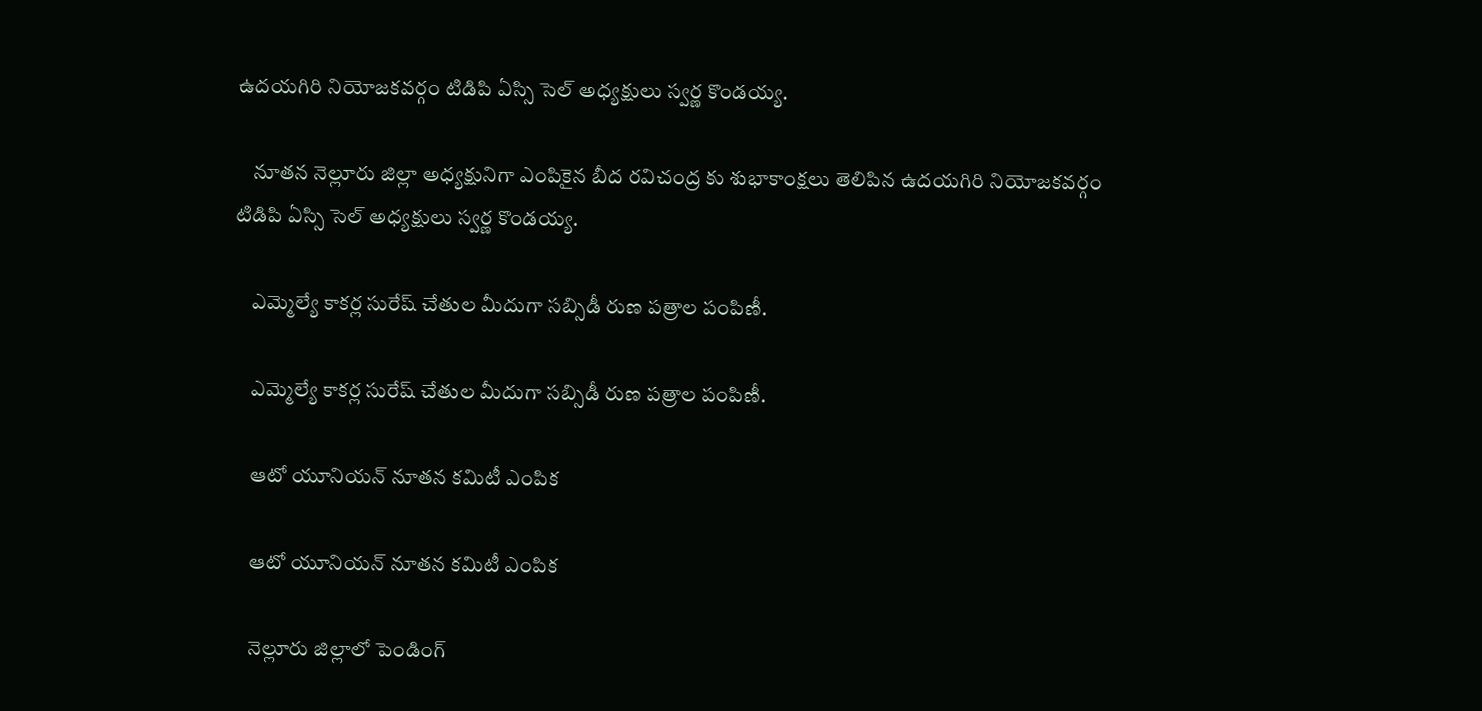ఉదయగిరి నియోజకవర్గం టిడిపి ఏస్సి సెల్ అధ్యక్షులు స్వర్ణ కొండయ్య.

    నూతన నెల్లూరు జిల్లా అధ్యక్షునిగా ఎంపికైన బీద రవిచంద్ర కు శుభాకాంక్షలు తెలిపిన ఉదయగిరి నియోజకవర్గం టిడిపి ఏస్సి సెల్ అధ్యక్షులు స్వర్ణ కొండయ్య.

    ఎమ్మెల్యే కాకర్ల సురేష్ చేతుల మీదుగా సబ్సిడీ రుణ పత్రాల పంపిణీ.

    ఎమ్మెల్యే కాకర్ల సురేష్ చేతుల మీదుగా సబ్సిడీ రుణ పత్రాల పంపిణీ.

    ఆటో యూనియన్ నూతన కమిటీ ఎంపిక

    ఆటో యూనియన్ నూతన కమిటీ ఎంపిక

    నెల్లూరు జిల్లాలో పెండింగ్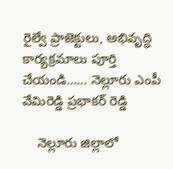రైల్వే ప్రాజెక్టులు, అభివృద్ధి కార్యక్రమాలు పూర్తి చేయండి…… నెల్లూరు ఎంపీ వేమిరెడ్డి ప్రభాకర్ రెడ్డి

    నెల్లూరు జిల్లాలో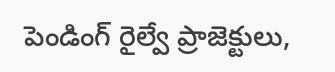పెండింగ్ రైల్వే ప్రాజెక్టులు,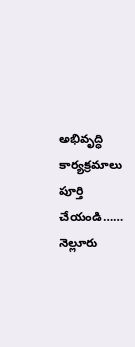అభివృద్ధి కార్యక్రమాలు పూర్తి చేయండి…… నెల్లూరు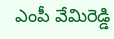ఎంపీ వేమిరెడ్డి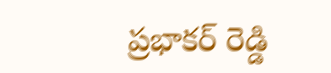ప్రభాకర్ రెడ్డి